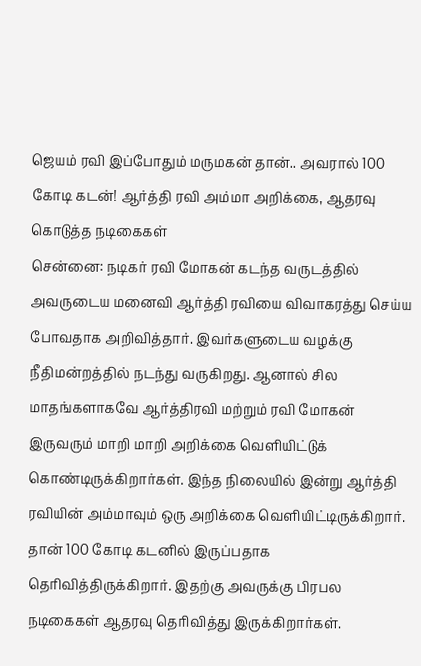ஜெயம் ரவி இப்போதும் மருமகன் தான்.. அவரால் 100 கோடி கடன்! ஆர்த்தி ரவி அம்மா அறிக்கை, ஆதரவு கொடுத்த நடிகைகள்
சென்னை: நடிகர் ரவி மோகன் கடந்த வருடத்தில் அவருடைய மனைவி ஆர்த்தி ரவியை விவாகரத்து செய்ய போவதாக அறிவித்தார். இவர்களுடைய வழக்கு நீதிமன்றத்தில் நடந்து வருகிறது. ஆனால் சில மாதங்களாகவே ஆர்த்திரவி மற்றும் ரவி மோகன் இருவரும் மாறி மாறி அறிக்கை வெளியிட்டுக் கொண்டிருக்கிறார்கள். இந்த நிலையில் இன்று ஆர்த்தி ரவியின் அம்மாவும் ஒரு அறிக்கை வெளியிட்டிருக்கிறார். தான் 100 கோடி கடனில் இருப்பதாக தெரிவித்திருக்கிறார். இதற்கு அவருக்கு பிரபல நடிகைகள் ஆதரவு தெரிவித்து இருக்கிறார்கள்.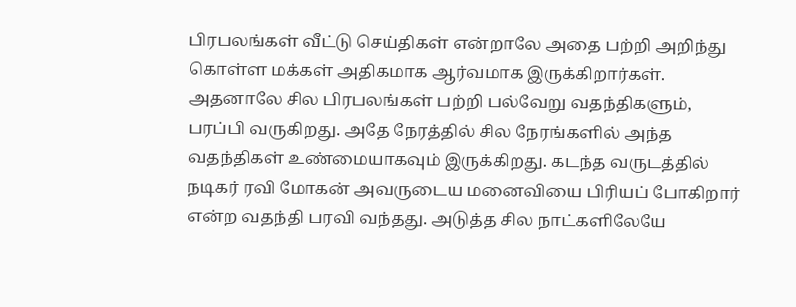பிரபலங்கள் வீட்டு செய்திகள் என்றாலே அதை பற்றி அறிந்து கொள்ள மக்கள் அதிகமாக ஆர்வமாக இருக்கிறார்கள். அதனாலே சில பிரபலங்கள் பற்றி பல்வேறு வதந்திகளும், பரப்பி வருகிறது. அதே நேரத்தில் சில நேரங்களில் அந்த வதந்திகள் உண்மையாகவும் இருக்கிறது. கடந்த வருடத்தில் நடிகர் ரவி மோகன் அவருடைய மனைவியை பிரியப் போகிறார் என்ற வதந்தி பரவி வந்தது. அடுத்த சில நாட்களிலேயே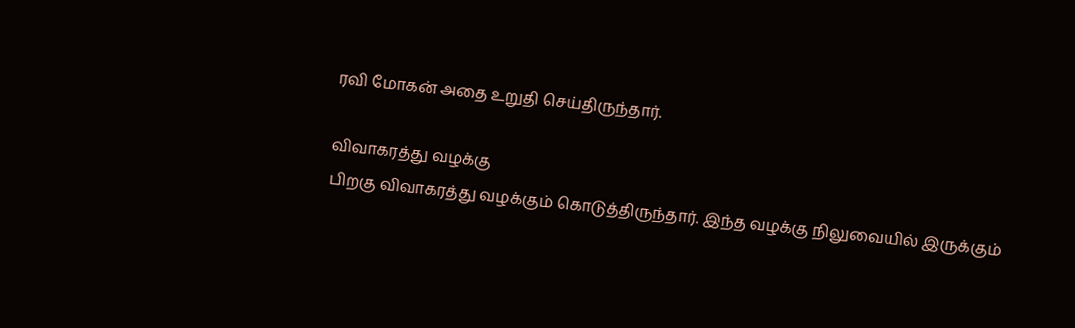ரவி மோகன் அதை உறுதி செய்திருந்தார்.

விவாகரத்து வழக்கு
பிறகு விவாகரத்து வழக்கும் கொடுத்திருந்தார். இந்த வழக்கு நிலுவையில் இருக்கும்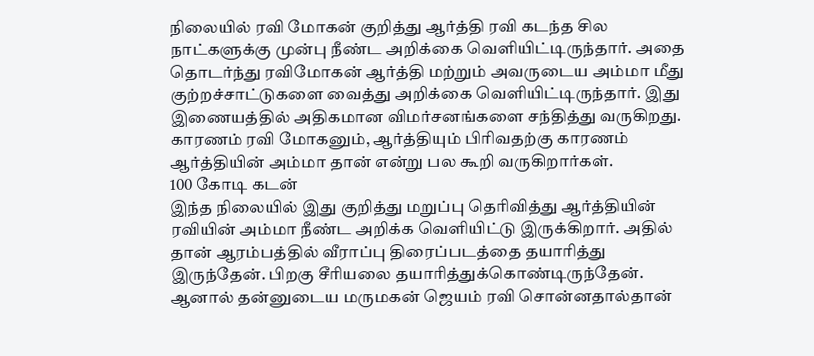நிலையில் ரவி மோகன் குறித்து ஆர்த்தி ரவி கடந்த சில நாட்களுக்கு முன்பு நீண்ட அறிக்கை வெளியிட்டிருந்தார். அதை தொடர்ந்து ரவிமோகன் ஆர்த்தி மற்றும் அவருடைய அம்மா மீது குற்றச்சாட்டுகளை வைத்து அறிக்கை வெளியிட்டிருந்தார். இது இணையத்தில் அதிகமான விமர்சனங்களை சந்தித்து வருகிறது. காரணம் ரவி மோகனும், ஆர்த்தியும் பிரிவதற்கு காரணம் ஆர்த்தியின் அம்மா தான் என்று பல கூறி வருகிறார்கள்.
100 கோடி கடன்
இந்த நிலையில் இது குறித்து மறுப்பு தெரிவித்து ஆர்த்தியின் ரவியின் அம்மா நீண்ட அறிக்க வெளியிட்டு இருக்கிறார். அதில் தான் ஆரம்பத்தில் வீராப்பு திரைப்படத்தை தயாரித்து இருந்தேன். பிறகு சீரியலை தயாரித்துக்கொண்டிருந்தேன். ஆனால் தன்னுடைய மருமகன் ஜெயம் ரவி சொன்னதால்தான்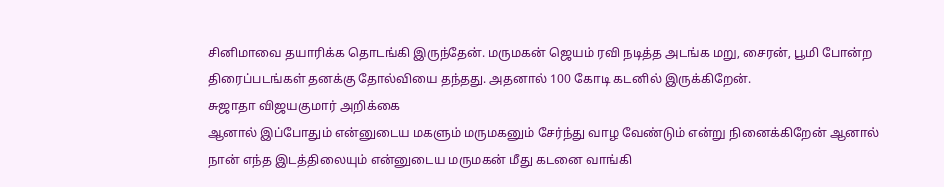சினிமாவை தயாரிக்க தொடங்கி இருந்தேன். மருமகன் ஜெயம் ரவி நடித்த அடங்க மறு, சைரன், பூமி போன்ற திரைப்படங்கள் தனக்கு தோல்வியை தந்தது. அதனால் 100 கோடி கடனில் இருக்கிறேன்.
சுஜாதா விஜயகுமார் அறிக்கை
ஆனால் இப்போதும் என்னுடைய மகளும் மருமகனும் சேர்ந்து வாழ வேண்டும் என்று நினைக்கிறேன் ஆனால் நான் எந்த இடத்திலையும் என்னுடைய மருமகன் மீது கடனை வாங்கி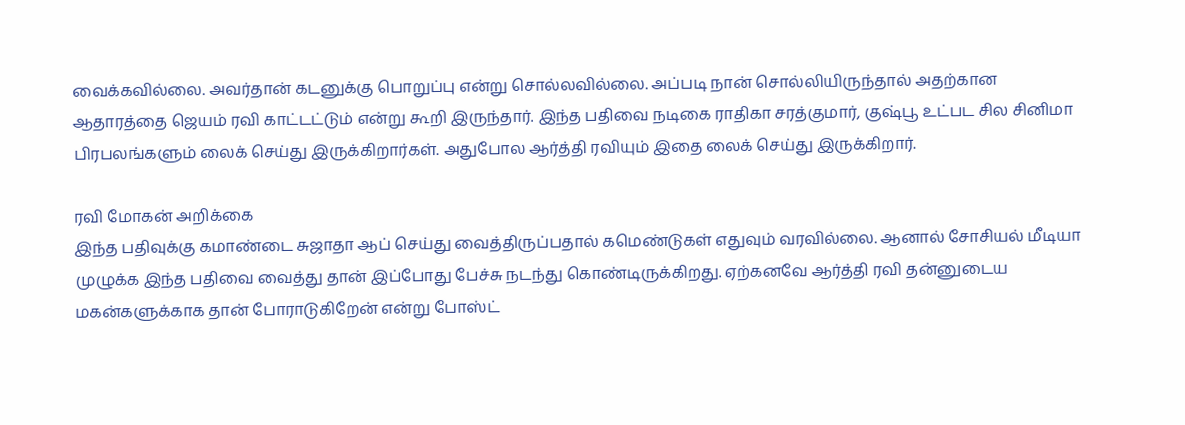வைக்கவில்லை. அவர்தான் கடனுக்கு பொறுப்பு என்று சொல்லவில்லை. அப்படி நான் சொல்லியிருந்தால் அதற்கான ஆதாரத்தை ஜெயம் ரவி காட்டட்டும் என்று கூறி இருந்தார். இந்த பதிவை நடிகை ராதிகா சரத்குமார், குஷ்பூ உட்பட சில சினிமா பிரபலங்களும் லைக் செய்து இருக்கிறார்கள். அதுபோல ஆர்த்தி ரவியும் இதை லைக் செய்து இருக்கிறார்.

ரவி மோகன் அறிக்கை
இந்த பதிவுக்கு கமாண்டை சுஜாதா ஆப் செய்து வைத்திருப்பதால் கமெண்டுகள் எதுவும் வரவில்லை. ஆனால் சோசியல் மீடியா முழுக்க இந்த பதிவை வைத்து தான் இப்போது பேச்சு நடந்து கொண்டிருக்கிறது. ஏற்கனவே ஆர்த்தி ரவி தன்னுடைய மகன்களுக்காக தான் போராடுகிறேன் என்று போஸ்ட்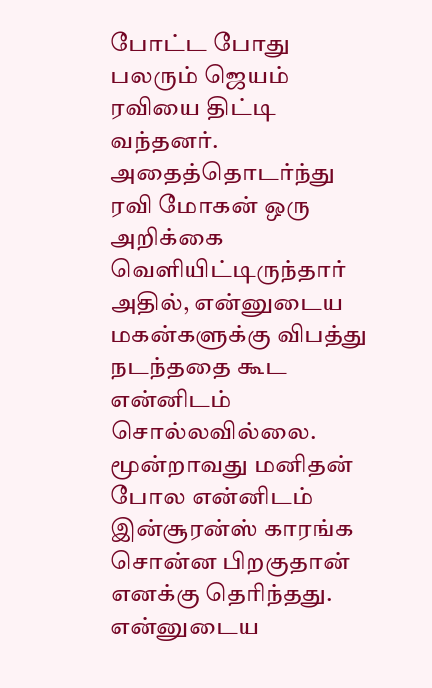போட்ட போது பலரும் ஜெயம் ரவியை திட்டி வந்தனர். அதைத்தொடர்ந்து ரவி மோகன் ஒரு அறிக்கை வெளியிட்டிருந்தார் அதில், என்னுடைய மகன்களுக்கு விபத்து நடந்ததை கூட என்னிடம் சொல்லவில்லை. மூன்றாவது மனிதன் போல என்னிடம் இன்சூரன்ஸ் காரங்க சொன்ன பிறகுதான் எனக்கு தெரிந்தது. என்னுடைய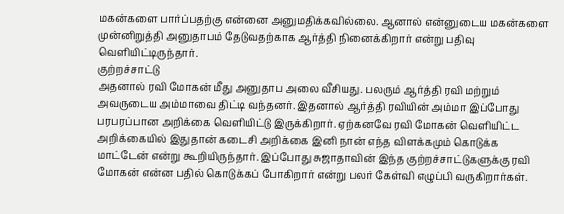மகன்களை பார்ப்பதற்கு என்னை அனுமதிக்கவில்லை. ஆனால் என்னுடைய மகன்களை முன்னிறுத்தி அனுதாபம் தேடுவதற்காக ஆர்த்தி நினைக்கிறார் என்று பதிவு வெளியிட்டிருந்தார்.
குற்றச்சாட்டு
அதனால் ரவி மோகன் மீது அனுதாப அலை வீசியது. பலரும் ஆர்த்தி ரவி மற்றும் அவருடைய அம்மாவை திட்டி வந்தனர். இதனால் ஆர்த்தி ரவியின் அம்மா இப்போது பரபரப்பான அறிக்கை வெளியிட்டு இருக்கிறார். ஏற்கனவே ரவி மோகன் வெளியிட்ட அறிக்கையில் இதுதான் கடைசி அறிக்கை இனி நான் எந்த விளக்கமும் கொடுக்க மாட்டேன் என்று கூறியிருந்தார். இப்போது சுஜாதாவின் இந்த குற்றச்சாட்டுகளுக்கு ரவி மோகன் என்ன பதில் கொடுக்கப் போகிறார் என்று பலர் கேள்வி எழுப்பி வருகிறார்கள்.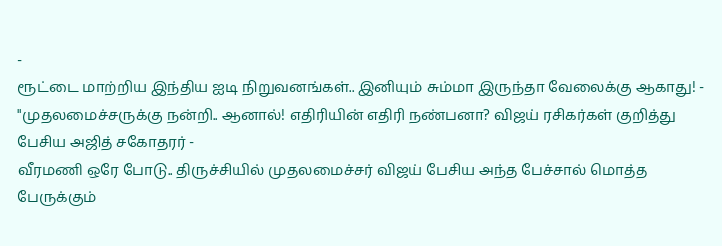-
ரூட்டை மாற்றிய இந்திய ஐடி நிறுவனங்கள்.. இனியும் சும்மா இருந்தா வேலைக்கு ஆகாது! -
"முதலமைச்சருக்கு நன்றி.. ஆனால்! எதிரியின் எதிரி நண்பனா? விஜய் ரசிகர்கள் குறித்து பேசிய அஜித் சகோதரர் -
வீரமணி ஒரே போடு.. திருச்சியில் முதலமைச்சர் விஜய் பேசிய அந்த பேச்சால் மொத்த பேருக்கும்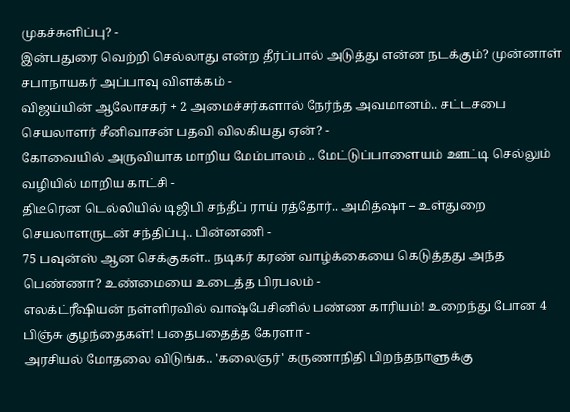முகச்சுளிப்பு? -
இன்பதுரை வெற்றி செல்லாது என்ற தீர்ப்பால் அடுத்து என்ன நடக்கும்? முன்னாள் சபாநாயகர் அப்பாவு விளக்கம் -
விஜய்யின் ஆலோசகர் + 2 அமைச்சர்களால் நேர்ந்த அவமானம்.. சட்டசபை செயலாளர் சீனிவாசன் பதவி விலகியது ஏன்? -
கோவையில் அருவியாக மாறிய மேம்பாலம் .. மேட்டுப்பாளையம் ஊட்டி செல்லும் வழியில் மாறிய காட்சி -
திடீரென டெல்லியில் டிஜிபி சந்தீப் ராய் ரத்தோர்.. அமித்ஷா – உள்துறை செயலாளருடன் சந்திப்பு.. பின்னணி -
75 பவுன்ஸ் ஆன செக்குகள்.. நடிகர் கரண் வாழ்க்கையை கெடுத்தது அந்த பெண்ணா? உண்மையை உடைத்த பிரபலம் -
எலக்ட்ரீஷியன் நள்ளிரவில் வாஷ்பேசினில் பண்ண காரியம்! உறைந்து போன 4 பிஞ்சு குழந்தைகள்! பதைபதைத்த கேரளா -
அரசியல் மோதலை விடுங்க.. 'கலைஞர்' கருணாநிதி பிறந்தநாளுக்கு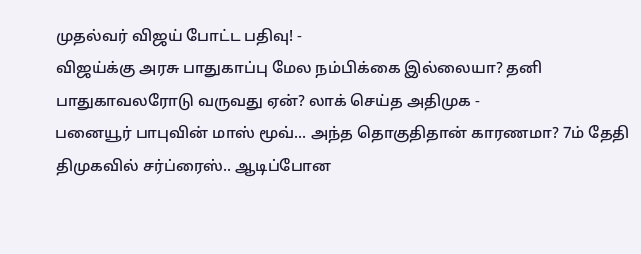முதல்வர் விஜய் போட்ட பதிவு! -
விஜய்க்கு அரசு பாதுகாப்பு மேல நம்பிக்கை இல்லையா? தனி பாதுகாவலரோடு வருவது ஏன்? லாக் செய்த அதிமுக -
பனையூர் பாபுவின் மாஸ் மூவ்... அந்த தொகுதிதான் காரணமா? 7ம் தேதி திமுகவில் சர்ப்ரைஸ்.. ஆடிப்போன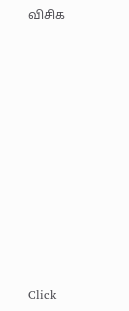விசிக












Click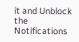it and Unblock the Notifications